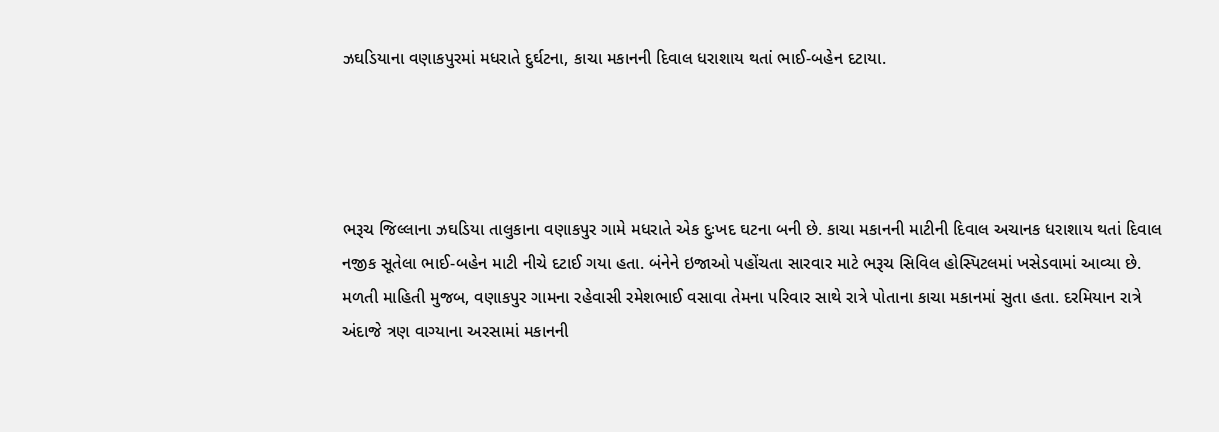ઝઘડિયાના વણાકપુરમાં મધરાતે દુર્ઘટના, કાચા મકાનની દિવાલ ધરાશાય થતાં ભાઈ-બહેન દટાયા.




ભરૂચ જિલ્લાના ઝઘડિયા તાલુકાના વણાકપુર ગામે મધરાતે એક દુઃખદ ઘટના બની છે. કાચા મકાનની માટીની દિવાલ અચાનક ધરાશાય થતાં દિવાલ નજીક સૂતેલા ભાઈ-બહેન માટી નીચે દટાઈ ગયા હતા. બંનેને ઇજાઓ પહોંચતા સારવાર માટે ભરૂચ સિવિલ હોસ્પિટલમાં ખસેડવામાં આવ્યા છે.
મળતી માહિતી મુજબ, વણાકપુર ગામના રહેવાસી રમેશભાઈ વસાવા તેમના પરિવાર સાથે રાત્રે પોતાના કાચા મકાનમાં સુતા હતા. દરમિયાન રાત્રે અંદાજે ત્રણ વાગ્યાના અરસામાં મકાનની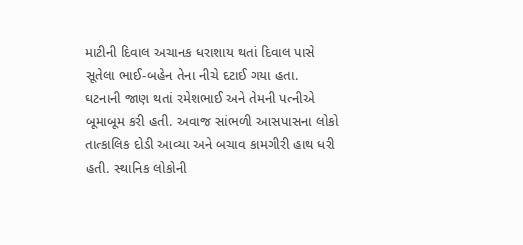માટીની દિવાલ અચાનક ધરાશાય થતાં દિવાલ પાસે સૂતેલા ભાઈ-બહેન તેના નીચે દટાઈ ગયા હતા.
ઘટનાની જાણ થતાં રમેશભાઈ અને તેમની પત્નીએ બૂમાબૂમ કરી હતી. અવાજ સાંભળી આસપાસના લોકો તાત્કાલિક દોડી આવ્યા અને બચાવ કામગીરી હાથ ધરી હતી. સ્થાનિક લોકોની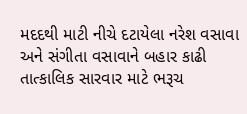મદદથી માટી નીચે દટાયેલા નરેશ વસાવા અને સંગીતા વસાવાને બહાર કાઢી તાત્કાલિક સારવાર માટે ભરૂચ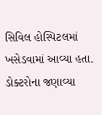સિવિલ હોસ્પિટલમાં ખસેડવામાં આવ્યા હતા.
ડોક્ટરોના જણાવ્યા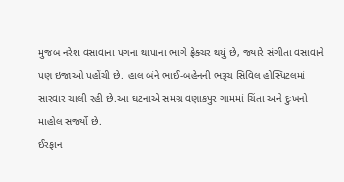મુજબ નરેશ વસાવાના પગના થાપાના ભાગે ફ્રેક્ચર થયું છે, જ્યારે સંગીતા વસાવાને પણ ઇજાઓ પહોંચી છે. હાલ બંને ભાઈ-બહેનની ભરૂચ સિવિલ હોસ્પિટલમાં સારવાર ચાલી રહી છે.આ ઘટનાએ સમગ્ર વણાકપુર ગામમાં ચિંતા અને દુઃખનો માહોલ સર્જ્યો છે.
ઈરફાન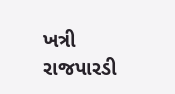ખત્રી
રાજપારડી